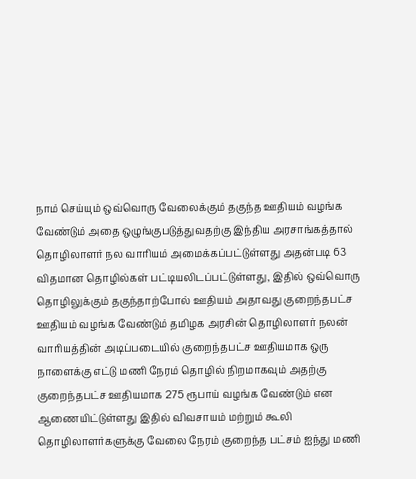நாம் செய்யும் ஒவ்வொரு வேலைக்கும் தகுந்த ஊதியம் வழங்க வேண்டும் அதை ஒழுங்குபடுத்துவதற்கு இந்திய அரசாங்கத்தால் தொழிலாளர் நல வாரியம் அமைக்கப்பட்டுள்ளது அதன்படி 63 விதமான தொழில்கள் பட்டியலிடப்பட்டுள்ளது, இதில் ஒவ்வொரு தொழிலுக்கும் தகுந்தாற்போல் ஊதியம் அதாவது குறைந்தபட்ச ஊதியம் வழங்க வேண்டும் தமிழக அரசின் தொழிலாளர் நலன் வாரியத்தின் அடிப்படையில் குறைந்தபட்ச ஊதியமாக ஒரு நாளைக்கு எட்டு மணி நேரம் தொழில் நிறமாகவும் அதற்கு குறைந்தபட்ச ஊதியமாக 275 ரூபாய் வழங்க வேண்டும் என ஆணையிட்டுள்ளது இதில் விவசாயம் மற்றும் கூலி தொழிலாளர்களுக்கு வேலை நேரம் குறைந்த பட்சம் ஐந்து மணி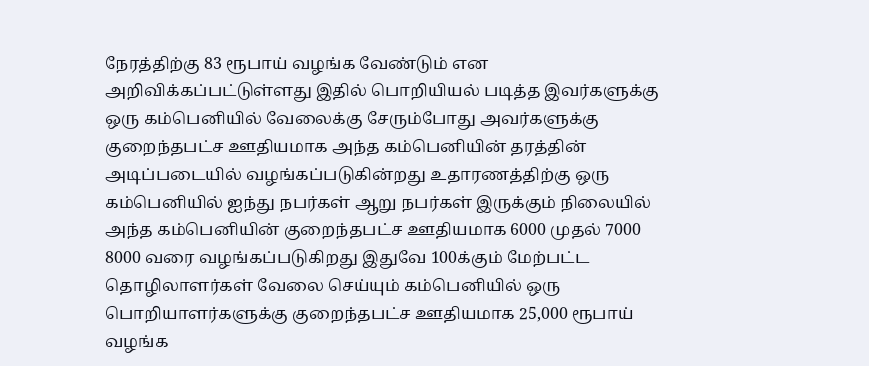நேரத்திற்கு 83 ரூபாய் வழங்க வேண்டும் என அறிவிக்கப்பட்டுள்ளது இதில் பொறியியல் படித்த இவர்களுக்கு ஒரு கம்பெனியில் வேலைக்கு சேரும்போது அவர்களுக்கு குறைந்தபட்ச ஊதியமாக அந்த கம்பெனியின் தரத்தின் அடிப்படையில் வழங்கப்படுகின்றது உதாரணத்திற்கு ஒரு கம்பெனியில் ஐந்து நபர்கள் ஆறு நபர்கள் இருக்கும் நிலையில் அந்த கம்பெனியின் குறைந்தபட்ச ஊதியமாக 6000 முதல் 7000 8000 வரை வழங்கப்படுகிறது இதுவே 100க்கும் மேற்பட்ட தொழிலாளர்கள் வேலை செய்யும் கம்பெனியில் ஒரு பொறியாளர்களுக்கு குறைந்தபட்ச ஊதியமாக 25,000 ரூபாய் வழங்க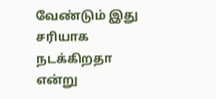வேண்டும் இது சரியாக நடக்கிறதா என்று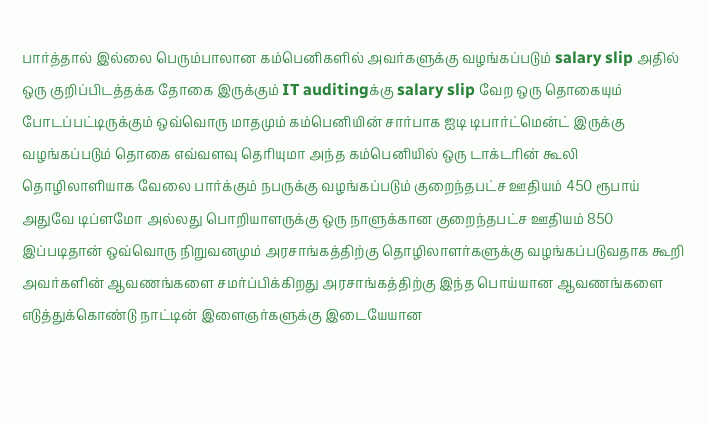பார்த்தால் இல்லை பெரும்பாலான கம்பெனிகளில் அவர்களுக்கு வழங்கப்படும் salary slip அதில் ஒரு குறிப்பிடத்தக்க தோகை இருக்கும் IT auditingக்கு salary slip வேற ஒரு தொகையும் போடப்பட்டிருக்கும் ஒவ்வொரு மாதமும் கம்பெனியின் சார்பாக ஐடி டிபார்ட்மென்ட் இருக்கு வழங்கப்படும் தொகை எவ்வளவு தெரியுமா அந்த கம்பெனியில் ஒரு டாக்டரின் கூலி தொழிலாளியாக வேலை பார்க்கும் நபருக்கு வழங்கப்படும் குறைந்தபட்ச ஊதியம் 450 ரூபாய் அதுவே டிப்ளமோ அல்லது பொறியாளருக்கு ஒரு நாளுக்கான குறைந்தபட்ச ஊதியம் 850 இப்படிதான் ஒவ்வொரு நிறுவனமும் அரசாங்கத்திற்கு தொழிலாளர்களுக்கு வழங்கப்படுவதாக கூறி அவர்களின் ஆவணங்களை சமர்ப்பிக்கிறது அரசாங்கத்திற்கு இந்த பொய்யான ஆவணங்களை எடுத்துக்கொண்டு நாட்டின் இளைஞர்களுக்கு இடையேயான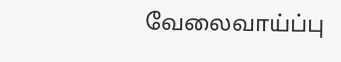வேலைவாய்ப்பு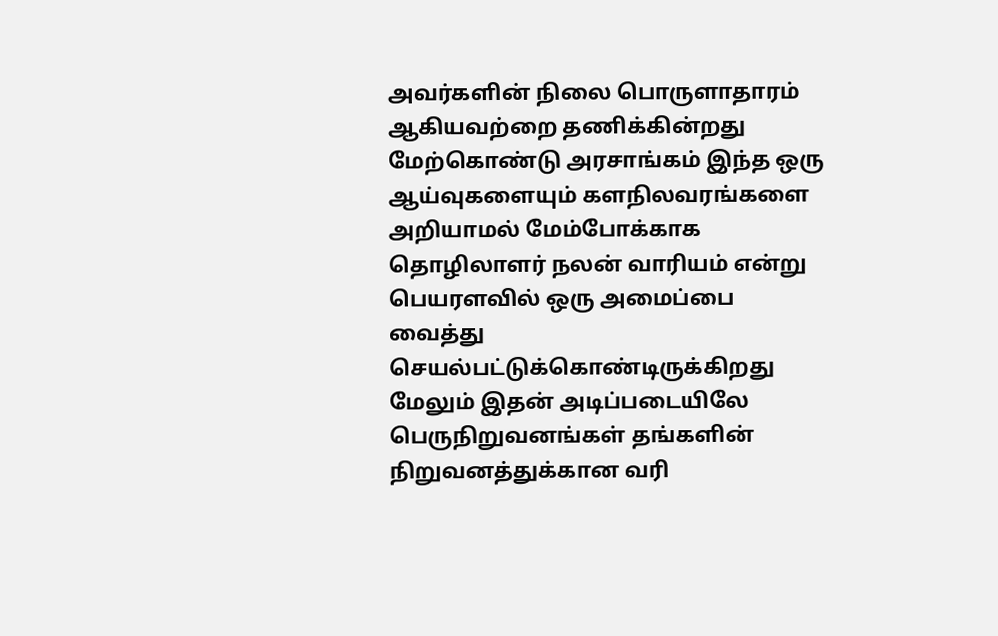அவர்களின் நிலை பொருளாதாரம் ஆகியவற்றை தணிக்கின்றது மேற்கொண்டு அரசாங்கம் இந்த ஒரு ஆய்வுகளையும் களநிலவரங்களை அறியாமல் மேம்போக்காக தொழிலாளர் நலன் வாரியம் என்று பெயரளவில் ஒரு அமைப்பை வைத்து செயல்பட்டுக்கொண்டிருக்கிறது மேலும் இதன் அடிப்படையிலே பெருநிறுவனங்கள் தங்களின் நிறுவனத்துக்கான வரி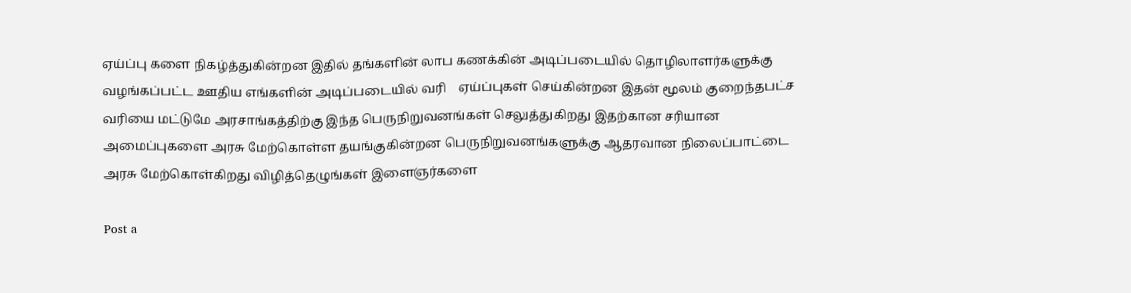ஏய்ப்பு களை நிகழ்த்துகின்றன இதில் தங்களின் லாப கணக்கின் அடிப்படையில் தொழிலாளர்களுக்கு வழங்கப்பட்ட ஊதிய எங்களின் அடிப்படையில் வரி    ஏய்ப்புகள் செய்கின்றன இதன் மூலம் குறைந்தபட்ச வரியை மட்டுமே அரசாங்கத்திற்கு இந்த பெருநிறுவனங்கள் செலுத்துகிறது இதற்கான சரியான அமைப்புகளை அரசு மேற்கொள்ள தயங்குகின்றன பெருநிறுவனங்களுக்கு ஆதரவான நிலைப்பாட்டை அரசு மேற்கொள்கிறது விழித்தெழுங்கள் இளைஞர்களை

Post a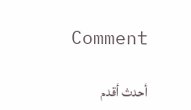Comment

أحدث أقدم